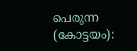പെരുന്ന (കോട്ടയം):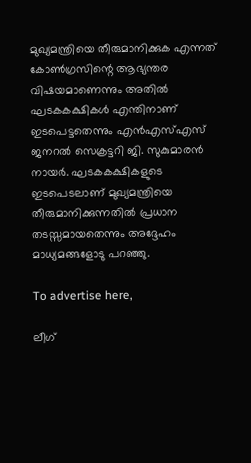മുഖ്യമന്ത്രിയെ തീരുമാനിക്കുക എന്നത് കോൺഗ്രസിന്റെ ആഭ്യന്തര വിഷയമാണെന്നും അതിൽ ഘടകകക്ഷികൾ എന്തിനാണ് ഇടപെട്ടതെന്നും എൻഎസ്എസ് ജനറൽ സെക്രട്ടറി ജി. സുകുമാരൻ നായർ. ഘടകകക്ഷികളുടെ ഇടപെടലാണ് മുഖ്യമന്ത്രിയെ തീരുമാനിക്കുന്നതിൽ പ്രധാന തടസ്സമായതെന്നും അദ്ദേഹം മാധ്യമങ്ങളോടു പറഞ്ഞു.

To advertise here,

ലീഗ്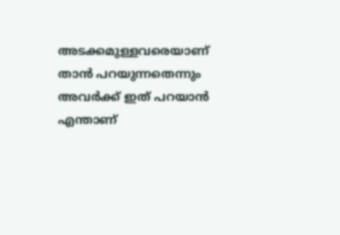അടക്കമുള്ളവരെയാണ് താൻ പറയുന്നതെന്നും അവർക്ക് ഇത് പറയാൻ എന്താണ്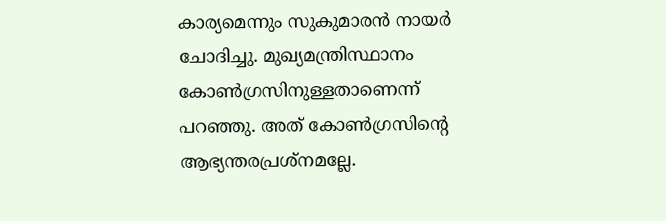കാര്യമെന്നും സുകുമാരൻ നായർ ചോദിച്ചു. മുഖ്യമന്ത്രിസ്ഥാനം കോൺഗ്രസിനുള്ളതാണെന്ന് പറഞ്ഞു. അത് കോൺഗ്രസിന്റെ ആഭ്യന്തരപ്രശ്‌നമല്ലേ.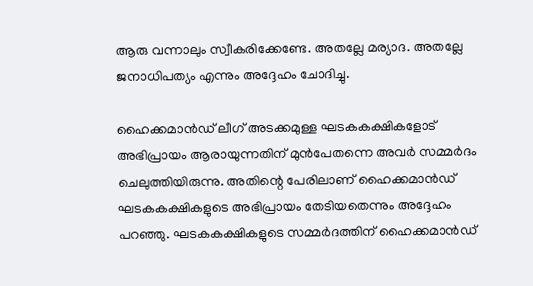ആരു വന്നാലും സ്വീകരിക്കേണ്ടേ. അതല്ലേ മര്യാദ. അതല്ലേ ജനാധിപത്യം എന്നും അദ്ദേഹം ചോദിച്ചു.

ഹൈക്കമാൻഡ് ലീഗ് അടക്കമുള്ള ഘടകകക്ഷികളോട് അഭിപ്രായം ആരായുന്നതിന് മുൻപേതന്നെ അവർ സമ്മർദം ചെലുത്തിയിരുന്നു. അതിന്റെ പേരിലാണ് ഹൈക്കമാൻഡ് ഘടകകക്ഷികളുടെ അഭിപ്രായം തേടിയതെന്നും അദ്ദേഹം പറഞ്ഞു. ഘടകകക്ഷികളുടെ സമ്മർദത്തിന് ഹൈക്കമാൻഡ്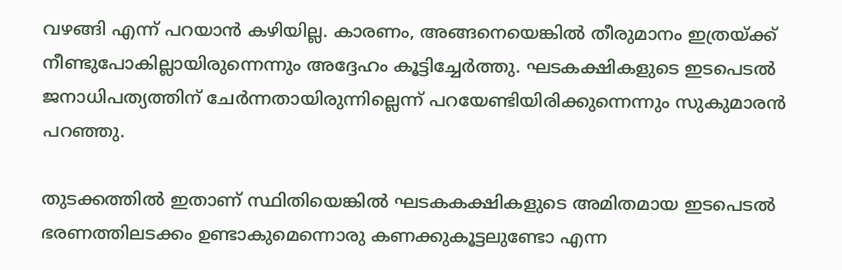വഴങ്ങി എന്ന് പറയാൻ കഴിയില്ല. കാരണം, അങ്ങനെയെങ്കിൽ തീരുമാനം ഇത്രയ്ക്ക് നീണ്ടുപോകില്ലായിരുന്നെന്നും അദ്ദേഹം കൂട്ടിച്ചേർത്തു. ഘടകക്ഷികളുടെ ഇടപെടൽ ജനാധിപത്യത്തിന് ചേർന്നതായിരുന്നില്ലെന്ന് പറയേണ്ടിയിരിക്കുന്നെന്നും സുകുമാരൻ പറഞ്ഞു.

തുടക്കത്തിൽ ഇതാണ് സ്ഥിതിയെങ്കിൽ ഘടകകക്ഷികളുടെ അമിതമായ ഇടപെടൽ ഭരണത്തിലടക്കം ഉണ്ടാകുമെന്നൊരു കണക്കുകൂട്ടലുണ്ടോ എന്ന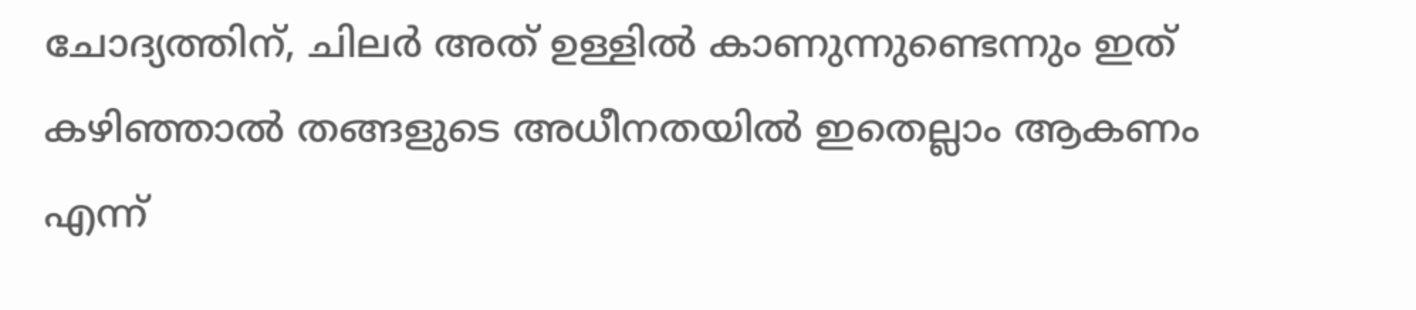ചോദ്യത്തിന്, ചിലർ അത് ഉള്ളിൽ കാണുന്നുണ്ടെന്നും ഇത് കഴിഞ്ഞാൽ തങ്ങളുടെ അധീനതയിൽ ഇതെല്ലാം ആകണം എന്ന്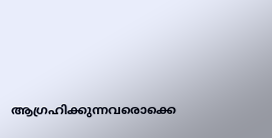ആഗ്രഹിക്കുന്നവരൊക്കെ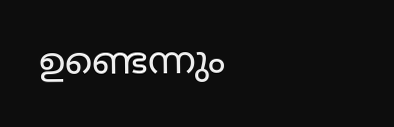ഉണ്ടെന്നും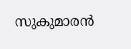സുകുമാരൻ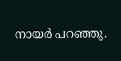നായർ പറഞ്ഞു.